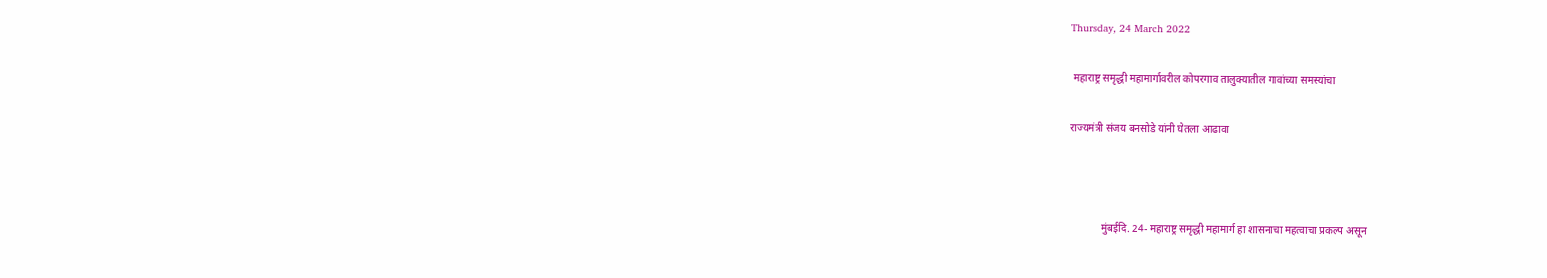Thursday, 24 March 2022

 महाराष्ट्र समृद्धी महामार्गावरील कोपरगाव तालुक्यातील गावांच्या समस्यांचा

राज्यमंत्री संजय बनसोडे यांनी घेतला आढावा



            मुंबईदि. 24- महाराष्ट्र समृद्धी महामार्ग हा शासनाचा महत्वाचा प्रकल्प असून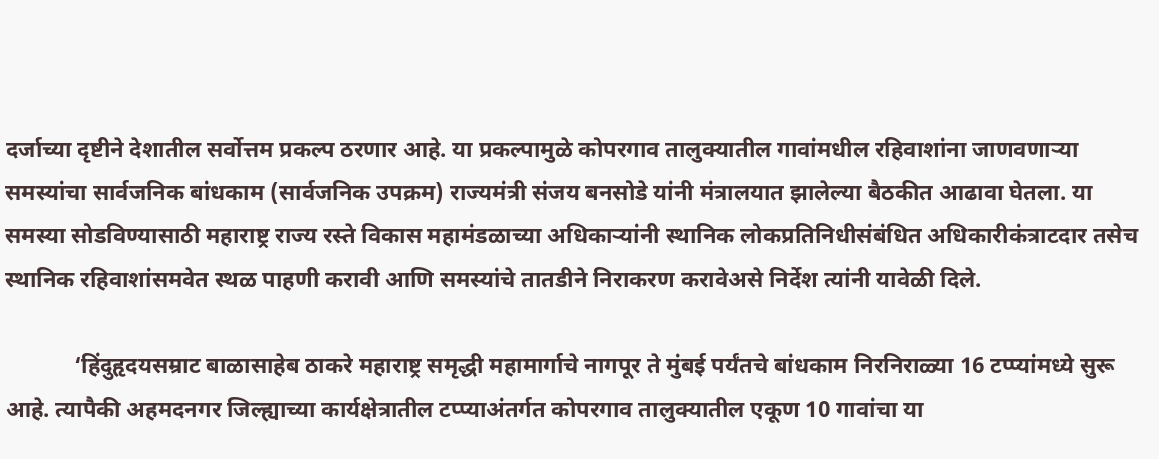दर्जाच्या दृष्टीने देशातील सर्वोत्तम प्रकल्प ठरणार आहे. या प्रकल्पामुळे कोपरगाव तालुक्यातील गावांमधील रहिवाशांना जाणवणाऱ्या समस्यांचा सार्वजनिक बांधकाम (सार्वजनिक उपक्रम) राज्यमंत्री संजय बनसोडे यांनी मंत्रालयात झालेल्या बैठकीत आढावा घेतला. या समस्या सोडविण्यासाठी महाराष्ट्र राज्य रस्ते विकास महामंडळाच्या अधिकाऱ्यांनी स्थानिक लोकप्रतिनिधीसंबंधित अधिकारीकंत्राटदार तसेच स्थानिक रहिवाशांसमवेत स्थळ पाहणी करावी आणि समस्यांचे तातडीने निराकरण करावेअसे निर्देश त्यांनी यावेळी दिले.

            ‘हिंदुहृदयसम्राट बाळासाहेब ठाकरे महाराष्ट्र समृद्धी महामार्गाचे नागपूर ते मुंबई पर्यंतचे बांधकाम निरनिराळ्या 16 टप्प्यांमध्ये सुरू आहे. त्यापैकी अहमदनगर जिल्ह्याच्या कार्यक्षेत्रातील टप्प्याअंतर्गत कोपरगाव तालुक्यातील एकूण 10 गावांचा या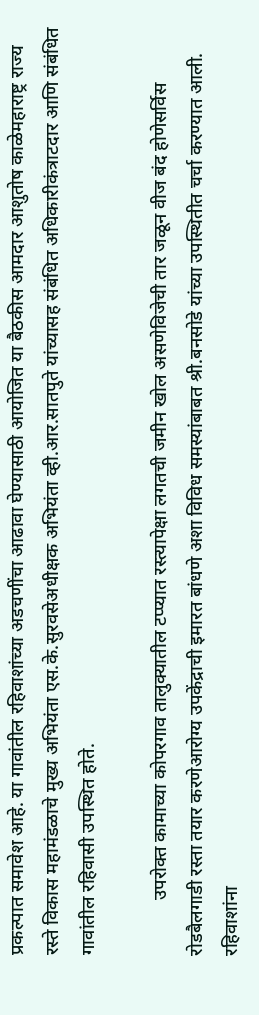प्रकल्पात समावेश आहे. या गावांतील रहिवाशांच्या अडचणींचा आढावा घेण्यासाठी आयोजित या बैठकीस आमदार आशुतोष काळेमहाराष्ट्र राज्य रस्ते विकास महामंडळाचे मुख्य अभियंता एस.के.सुरवसेअधीक्षक अभियंता व्ही.आर.सातपुते यांच्यासह संबंधित अधिकारीकंत्राटदार आणि संबंधित गावांतील रहिवासी उपस्थित होते.

            उपरोक्त कामाच्या कोपरगाव तालुक्यातील टप्प्यात रस्त्यापेक्षा लगतची जमीन खोल असणेविजेची तार जळून वीज बंद होणेसर्विस रोडबैलगाडी रस्ता तयार करणेआरोग्य उपकेंद्राची इमारत बांधणे अशा विविध समस्यांबाबत श्री.बनसोडे यांच्या उपस्थितीत चर्चा करण्यात आली. रहिवाशांना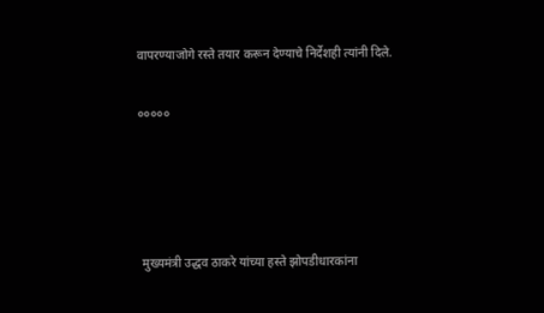वापरण्याजोगे रस्ते तयार करून देण्याचे निर्देशही त्यांनी दिले.

०००००




 मुख्यमंत्री उद्धव ठाकरे यांच्या हस्ते झोपडीधारकांना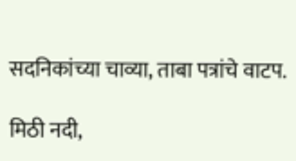सदनिकांच्या चाव्या, ताबा पत्रांचे वाटप.

मिठी नदी,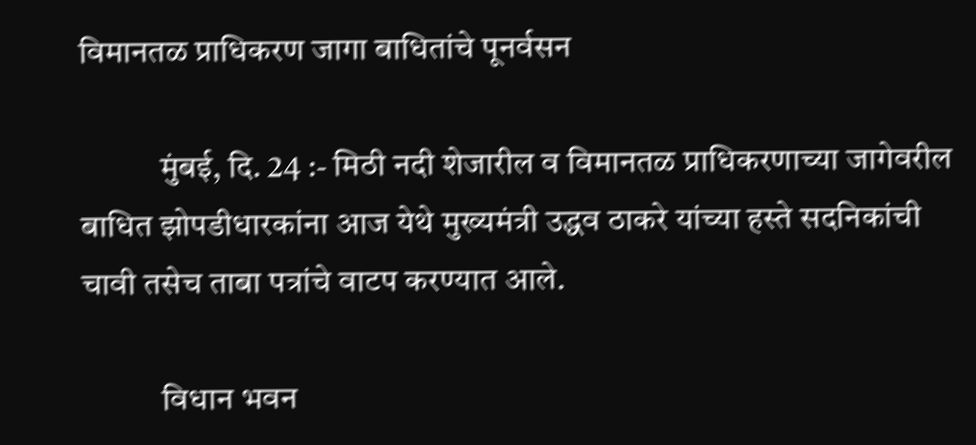विमानतळ प्राधिकरण जागा बाधितांचे पूनर्वसन

            मुंबई, दि. 24 :- मिठी नदी शेजारील व विमानतळ प्राधिकरणाच्या जागेवरील बाधित झोपडीधारकांना आज येथे मुख्यमंत्री उद्धव ठाकरे यांच्या हस्ते सदनिकांची चावी तसेच ताबा पत्रांचे वाटप करण्यात आले.

            विधान भवन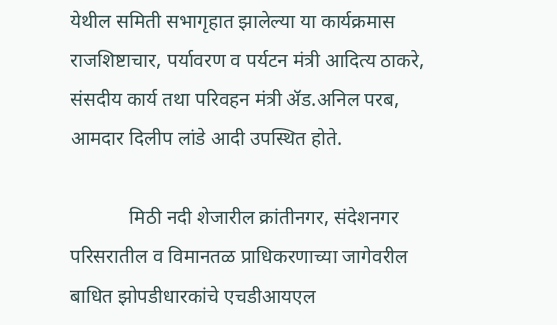येथील समिती सभागृहात झालेल्या या कार्यक्रमास राजशिष्टाचार, पर्यावरण व पर्यटन मंत्री आदित्य ठाकरे, संसदीय कार्य तथा परिवहन मंत्री ॲड.अनिल परब, आमदार दिलीप लांडे आदी उपस्थित होते.

            मिठी नदी शेजारील क्रांतीनगर, संदेशनगर परिसरातील व विमानतळ प्राधिकरणाच्या जागेवरील बाधित झोपडीधारकांचे एचडीआयएल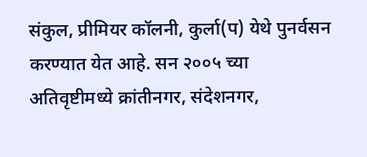संकुल, प्रीमियर कॉलनी, कुर्ला(प) येथे पुनर्वसन करण्यात येत आहे. सन २००५ च्या अतिवृष्टीमध्ये क्रांतीनगर, संदेशनगर,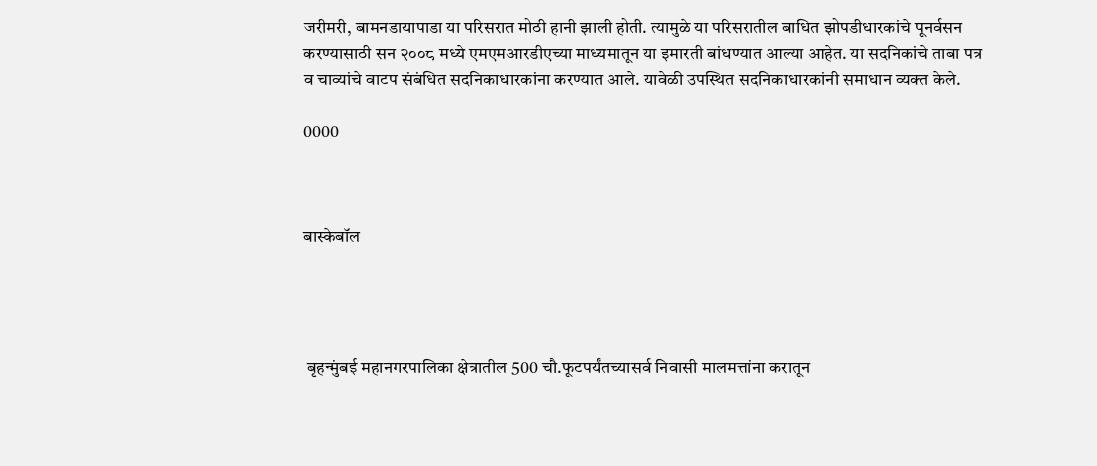जरीमरी, बामनडायापाडा या परिसरात मोठी हानी झाली होती. त्यामुळे या परिसरातील बाधित झोपडीधारकांचे पूनर्वसन करण्यासाठी सन २००८ मध्ये एमएमआरडीएच्या माध्यमातून या इमारती बांधण्यात आल्या आहेत. या सदनिकांचे ताबा पत्र व चाव्यांचे वाटप संबंधित सदनिकाधारकांना करण्यात आले. यावेळी उपस्थित सदनिकाधारकांनी समाधान व्यक्त केले.

0000



बास्केबॉल




 बृहन्मुंबई महानगरपालिका क्षेत्रातील 500 चौ.फूटपर्यंतच्यासर्व निवासी मालमत्तांना करातून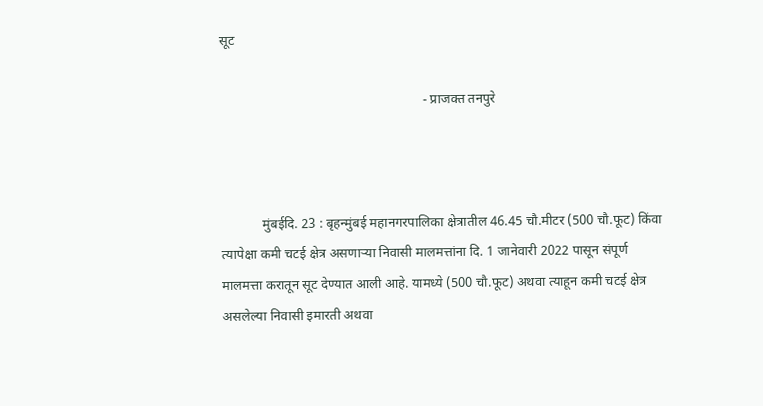सूट

                                                            - प्राजक्त तनपुरे



            मुंबईदि. 23 : बृहन्मुंबई महानगरपालिका क्षेत्रातील 46.45 चौ.मीटर (500 चौ.फूट) किंवा त्यापेक्षा कमी चटई क्षेत्र असणाऱ्या निवासी मालमत्तांना दि. 1 जानेवारी 2022 पासून संपूर्ण मालमत्ता करातून सूट देण्यात आली आहे. यामध्ये (500 चौ.फूट) अथवा त्याहून कमी चटई क्षेत्र असलेल्या निवासी इमारती अथवा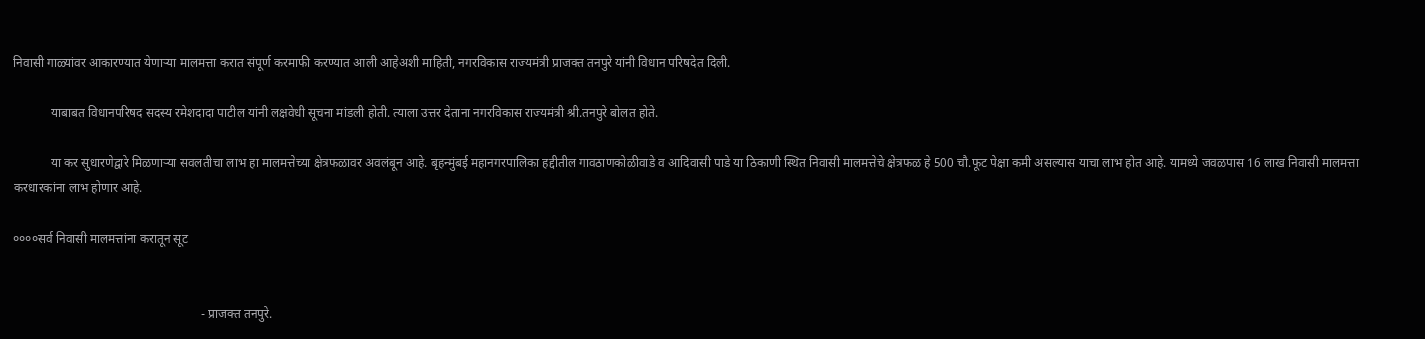निवासी गाळ्यांवर आकारण्यात येणाऱ्या मालमत्ता करात संपूर्ण करमाफी करण्यात आली आहेअशी माहिती, नगरविकास राज्यमंत्री प्राजक्त तनपुरे यांनी विधान परिषदेत दिली.

            याबाबत विधानपरिषद सदस्य रमेशदादा पाटील यांनी लक्षवेधी सूचना मांडली होती. त्याला उत्तर देताना नगरविकास राज्यमंत्री श्री.तनपुरे बोलत होते.

            या कर सुधारणेद्वारे मिळणाऱ्या सवलतीचा लाभ हा मालमत्तेच्या क्षेत्रफळावर अवलंबून आहे. बृहन्मुंबई महानगरपालिका हद्दीतील गावठाणकोळीवाडे व आदिवासी पाडे या ठिकाणी स्थित निवासी मालमत्तेचे क्षेत्रफळ हे 500 चौ.फूट पेक्षा कमी असल्यास याचा लाभ होत आहे. यामध्ये जवळपास 16 लाख निवासी मालमत्ता करधारकांना लाभ होणार आहे.

००००सर्व निवासी मालमत्तांना करातून सूट


                                                            - प्राजक्त तनपुरे.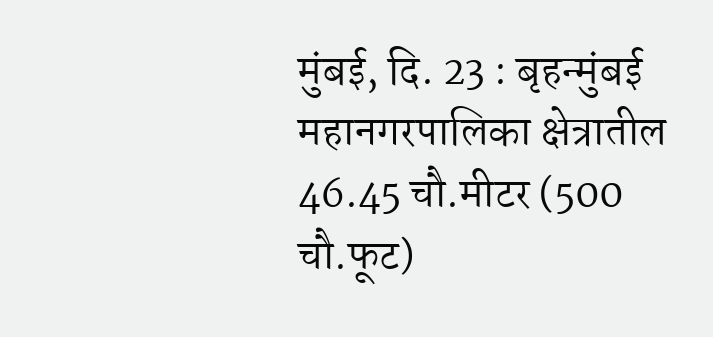मुंबई, दि. 23 : बृहन्मुंबई महानगरपालिका क्षेत्रातील 46.45 चौ.मीटर (500 चौ.फूट)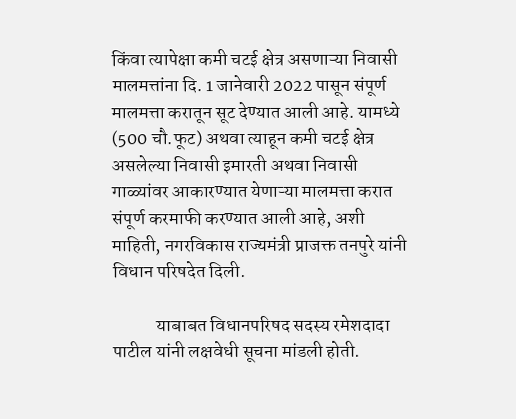किंवा त्यापेक्षा कमी चटई क्षेत्र असणाऱ्या निवासी मालमत्तांना दि. 1 जानेवारी 2022 पासून संपूर्ण मालमत्ता करातून सूट देण्यात आली आहे. यामध्ये (500 चौ.फूट) अथवा त्याहून कमी चटई क्षेत्र असलेल्या निवासी इमारती अथवा निवासी गाळ्यांवर आकारण्यात येणाऱ्या मालमत्ता करात संपूर्ण करमाफी करण्यात आली आहे, अशी माहिती, नगरविकास राज्यमंत्री प्राजक्त तनपुरे यांनी विधान परिषदेत दिली.

            याबाबत विधानपरिषद सदस्य रमेशदादा पाटील यांनी लक्षवेधी सूचना मांडली होती.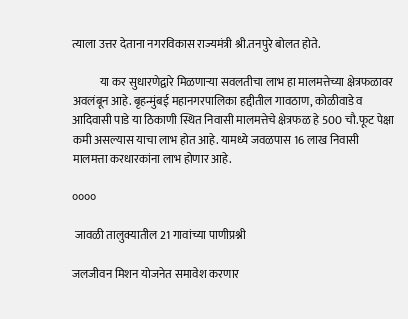त्याला उत्तर देताना नगरविकास राज्यमंत्री श्री.तनपुरे बोलत होते.

            या कर सुधारणेद्वारे मिळणाऱ्या सवलतीचा लाभ हा मालमत्तेच्या क्षेत्रफळावर अवलंबून आहे. बृहन्मुंबई महानगरपालिका हद्दीतील गावठाण, कोळीवाडे व आदिवासी पाडे या ठिकाणी स्थित निवासी मालमत्तेचे क्षेत्रफळ हे 500 चौ.फूट पेक्षा कमी असल्यास याचा लाभ होत आहे. यामध्ये जवळपास 16 लाख निवासी मालमत्ता करधारकांना लाभ होणार आहे.

००००

 जावळी तालुक्यातील 21 गावांच्या पाणीप्रश्नी

जलजीवन मिशन योजनेत समावेश करणार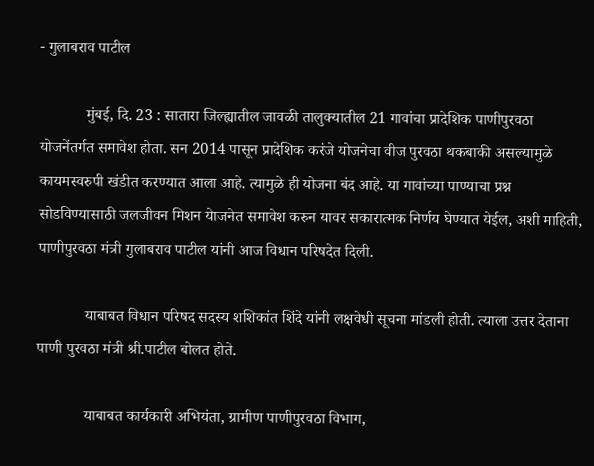- गुलाबराव पाटील

            मुंबई, दि. 23 : सातारा जिल्ह्यातील जावळी तालुक्यातील 21 गावांचा प्रादेशिक पाणीपुरवठा योजनेंतर्गत समावेश होता. सन 2014 पासून प्रादेशिक करंजे योजनेचा वीज पुरवठा थकबाकी असल्यामुळे कायमस्वरुपी खंडीत करण्यात आला आहे. त्यामुळे ही योजना बंद आहे. या गावांच्या पाण्याचा प्रश्न सोडविण्यासाठी जलजीवन मिशन येाजनेत समावेश करुन यावर सकारात्मक निर्णय घेण्यात येईल, अशी माहिती, पाणीपुरवठा मंत्री गुलाबराव पाटील यांनी आज विधान परिषदेत दिली.

            याबाबत विधान परिषद सदस्य शशिकांत शिंदे यांनी लक्षवेधी सूचना मांडली होती. त्याला उत्तर देताना पाणी पुरवठा मंत्री श्री.पाटील बोलत होते.

            याबाबत कार्यकारी अभियंता, ग्रामीण पाणीपुरवठा विभाग,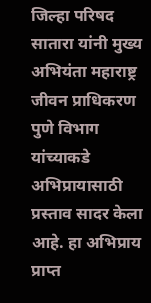जिल्हा परिषद सातारा यांनी मुख्य अभियंता महाराष्ट्र जीवन प्राधिकरण पुणे विभाग यांच्याकडे अभिप्रायासाठी प्रस्ताव सादर केला आहे. हा अभिप्राय प्राप्त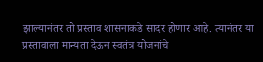झाल्यानंतर तो प्रस्ताव शासनाकडे सादर होणार आहे. त्यानंतर या प्रस्तावाला मान्यता देऊन स्वतंत्र योजनांचे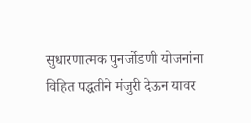सुधारणात्मक पुनर्जोडणी योजनांना विहित पद्धतीने मंजुरी देऊन यावर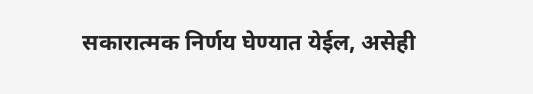सकारात्मक निर्णय घेण्यात येईल, असेही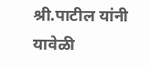श्री.पाटील यांनी यावेळी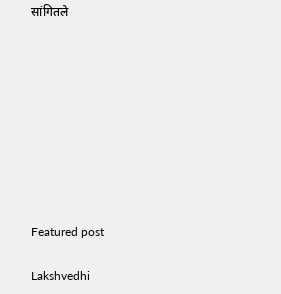सांगितले









Featured post

Lakshvedhi